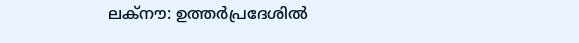ലക്നൗ: ഉത്തർപ്രദേശിൽ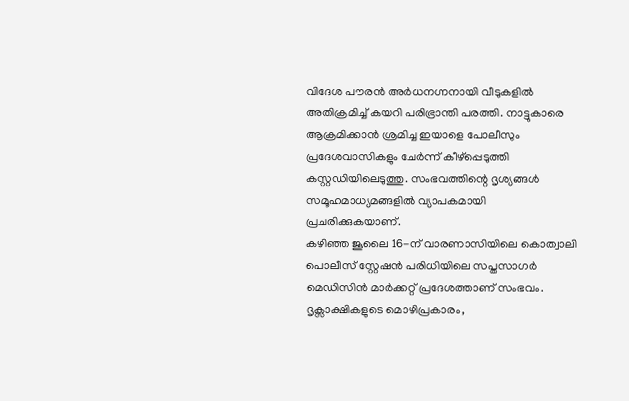വിദേശ പൗരൻ അർധനഗ്നനായി വീടുകളിൽ അതിക്രമിച്ച് കയറി പരിഭ്രാന്തി പരത്തി. നാട്ടുകാരെ ആക്രമിക്കാൻ ശ്രമിച്ച ഇയാളെ പോലീസും പ്രദേശവാസികളും ചേർന്ന് കീഴ്പ്പെടുത്തി കസ്റ്റഡിയിലെടുത്തു. സംഭവത്തിന്റെ ദൃശ്യങ്ങൾ സമൂഹമാധ്യമങ്ങളിൽ വ്യാപകമായി പ്രചരിക്കുകയാണ്.
കഴിഞ്ഞ ജൂലൈ 16-ന് വാരണാസിയിലെ കൊത്വാലി പൊലീസ് സ്റ്റേഷൻ പരിധിയിലെ സപ്തസാഗർ മെഡിസിൻ മാർക്കറ്റ് പ്രദേശത്താണ് സംഭവം. ദൃക്സാക്ഷികളുടെ മൊഴിപ്രകാരം,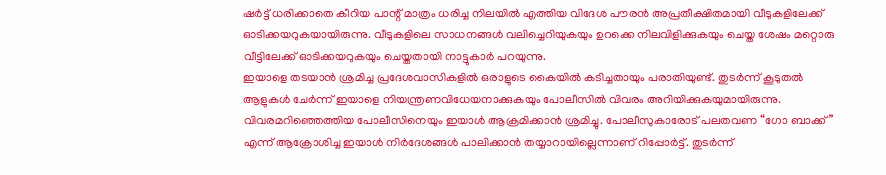ഷർട്ട് ധരിക്കാതെ കീറിയ പാന്റ് മാത്രം ധരിച്ച നിലയിൽ എത്തിയ വിദേശ പൗരൻ അപ്രതീക്ഷിതമായി വീടുകളിലേക്ക് ഓടിക്കയറുകയായിരുന്നു. വീടുകളിലെ സാധനങ്ങൾ വലിച്ചെറിയുകയും ഉറക്കെ നിലവിളിക്കുകയും ചെയ്ത ശേഷം മറ്റൊരു വീട്ടിലേക്ക് ഓടിക്കയറുകയും ചെയ്തതായി നാട്ടുകാർ പറയുന്നു.
ഇയാളെ തടയാൻ ശ്രമിച്ച പ്രദേശവാസികളിൽ ഒരാളുടെ കൈയിൽ കടിച്ചതായും പരാതിയുണ്ട്. തുടർന്ന് കൂടുതൽ ആളുകൾ ചേർന്ന് ഇയാളെ നിയന്ത്രണവിധേയനാക്കുകയും പോലീസിൽ വിവരം അറിയിക്കുകയുമായിരുന്നു. വിവരമറിഞ്ഞെത്തിയ പോലീസിനെയും ഇയാൾ ആക്രമിക്കാൻ ശ്രമിച്ചു. പോലീസുകാരോട് പലതവണ “ഗോ ബാക്ക്” എന്ന് ആക്രോശിച്ച ഇയാൾ നിർദേശങ്ങൾ പാലിക്കാൻ തയ്യാറായില്ലെന്നാണ് റിപ്പോർട്ട്. തുടർന്ന്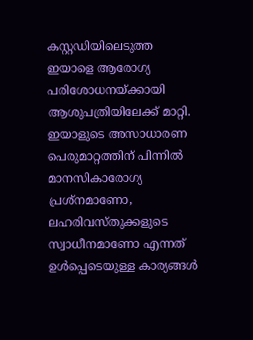കസ്റ്റഡിയിലെടുത്ത ഇയാളെ ആരോഗ്യ പരിശോധനയ്ക്കായി ആശുപത്രിയിലേക്ക് മാറ്റി.
ഇയാളുടെ അസാധാരണ പെരുമാറ്റത്തിന് പിന്നിൽ മാനസികാരോഗ്യ പ്രശ്നമാണോ, ലഹരിവസ്തുക്കളുടെ സ്വാധീനമാണോ എന്നത് ഉൾപ്പെടെയുള്ള കാര്യങ്ങൾ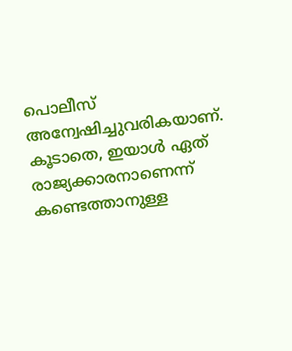പൊലീസ് അന്വേഷിച്ചുവരികയാണ്. കൂടാതെ, ഇയാൾ ഏത് രാജ്യക്കാരനാണെന്ന് കണ്ടെത്താനുള്ള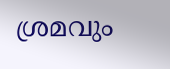ശ്രമവും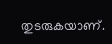തുടരുകയാണ്.